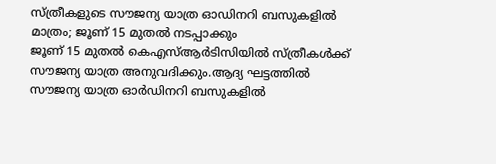സ്ത്രീകളുടെ സൗജന്യ യാത്ര ഓഡിനറി ബസുകളിൽ മാത്രം; ജൂണ് 15 മുതൽ നടപ്പാക്കും
ജൂണ് 15 മുതൽ കെഎസ്ആർടിസിയിൽ സ്ത്രീകൾക്ക് സൗജന്യ യാത്ര അനുവദിക്കും.ആദ്യ ഘട്ടത്തിൽ സൗജന്യ യാത്ര ഓർഡിനറി ബസുകളിൽ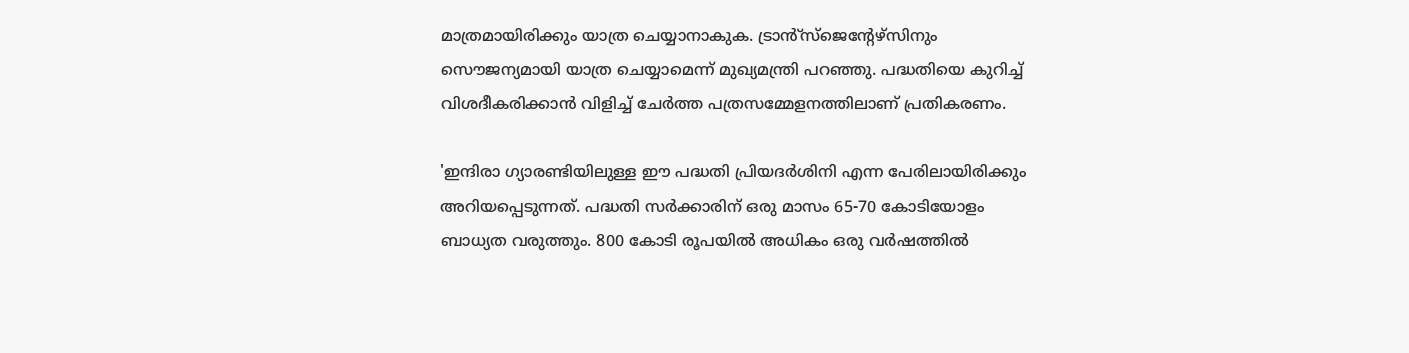മാത്രമായിരിക്കും യാത്ര ചെയ്യാനാകുക. ട്രാൻ്സ്ജെൻ്റേഴ്സിനും സൌജന്യമായി യാത്ര ചെയ്യാമെന്ന് മുഖ്യമന്ത്രി പറഞ്ഞു. പദ്ധതിയെ കുറിച്ച് വിശദീകരിക്കാൻ വിളിച്ച് ചേർത്ത പത്രസമ്മേളനത്തിലാണ് പ്രതികരണം.

'ഇന്ദിരാ ഗ്യാരണ്ടിയിലുള്ള ഈ പദ്ധതി പ്രിയദർശിനി എന്ന പേരിലായിരിക്കും അറിയപ്പെടുന്നത്. പദ്ധതി സർക്കാരിന് ഒരു മാസം 65-70 കോടിയോളം ബാധ്യത വരുത്തും. 800 കോടി രൂപയിൽ അധികം ഒരു വർഷത്തിൽ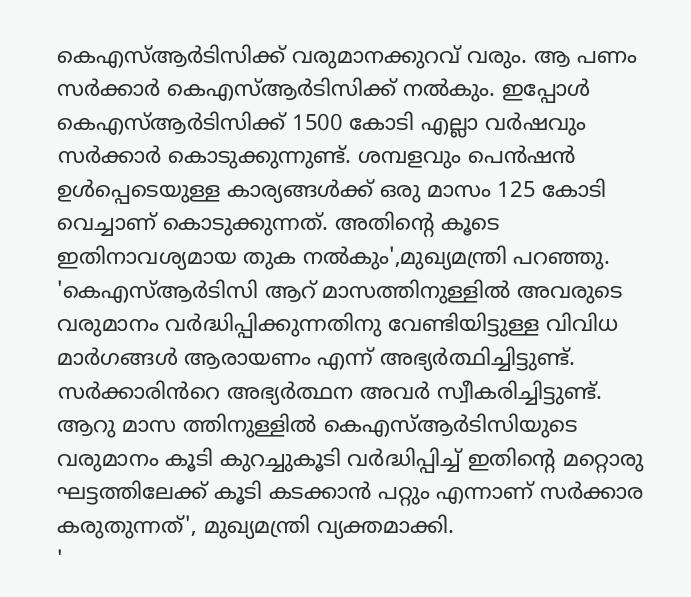കെഎസ്ആർടിസിക്ക് വരുമാനക്കുറവ് വരും. ആ പണം സർക്കാർ കെഎസ്ആർടിസിക്ക് നൽകും. ഇപ്പോൾ കെഎസ്ആർടിസിക്ക് 1500 കോടി എല്ലാ വർഷവും സർക്കാർ കൊടുക്കുന്നുണ്ട്. ശമ്പളവും പെൻഷൻ ഉൾപ്പെടെയുള്ള കാര്യങ്ങൾക്ക് ഒരു മാസം 125 കോടി വെച്ചാണ് കൊടുക്കുന്നത്. അതിൻ്റെ കൂടെ ഇതിനാവശ്യമായ തുക നൽകും',മുഖ്യമന്ത്രി പറഞ്ഞു.
'കെഎസ്ആർടിസി ആറ് മാസത്തിനുള്ളിൽ അവരുടെ വരുമാനം വർദ്ധിപ്പിക്കുന്നതിനു വേണ്ടിയിട്ടുള്ള വിവിധ മാർഗങ്ങൾ ആരായണം എന്ന് അഭ്യർത്ഥിച്ചിട്ടുണ്ട്. സർക്കാരിൻറെ അഭ്യർത്ഥന അവർ സ്വീകരിച്ചിട്ടുണ്ട്. ആറു മാസ ത്തിനുള്ളിൽ കെഎസ്ആർടിസിയുടെ വരുമാനം കൂടി കുറച്ചുകൂടി വർദ്ധിപ്പിച്ച് ഇതിന്റെ മറ്റൊരു ഘട്ടത്തിലേക്ക് കൂടി കടക്കാൻ പറ്റും എന്നാണ് സർക്കാര കരുതുന്നത്', മുഖ്യമന്ത്രി വ്യക്തമാക്കി.
'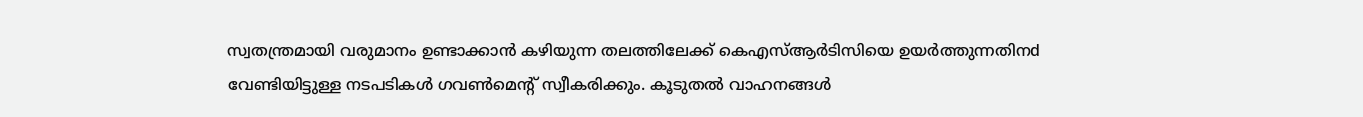സ്വതന്ത്രമായി വരുമാനം ഉണ്ടാക്കാൻ കഴിയുന്ന തലത്തിലേക്ക് കെഎസ്ആർടിസിയെ ഉയർത്തുന്നതിനd വേണ്ടിയിട്ടുള്ള നടപടികൾ ഗവൺമെന്റ് സ്വീകരിക്കും. കൂടുതൽ വാഹനങ്ങൾ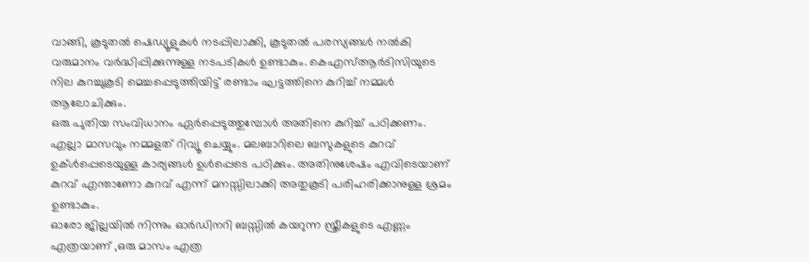വാങ്ങി, കൂടുതൽ ഷെഡ്യൂളുകൾ നടപ്പിലാക്കി, കൂടുതൽ പരസ്യങ്ങൾ നൽകി വരുമാനം വർദ്ധിപ്പിക്കുന്നുള്ള നടപടികൾ ഉണ്ടാകും. കെഎസ്ആർടിസിയുടെ നില കുറച്ചുകൂടി മെച്ചപ്പെടുത്തിയിട്ട് രണ്ടാം ഘട്ടത്തിനെ കുറിച്ച് നമ്മൾ ആലോചിക്കും.
ഒരു പുതിയ സംവിധാനം ഏർപ്പെടുത്തുമ്പോൾ അതിനെ കുറിച്ച് പഠിക്കണം. എല്ലാ മാസവും നമ്മളത് റിവ്യൂ ചെയ്യും. മലബാറിലെ ബസുകളുടെ കുറവ് ഉക്ൾപ്പെടെയുള്ള കാര്യങ്ങൾ ഉൾപ്പെടെ പഠിക്കും. അതിനുശേഷം എവിടെയാണ് കുറവ് എന്താണോ കുറവ് എന്ന് മനസ്സിലാക്കി അതുകൂടി പരിഹരിക്കാനുള്ള ശ്രമം ഉണ്ടാകും.
ഓരോ ജില്ലയിൽ നിന്നും ഓർഡിനറി ബസ്സിൽ കയറുന്ന സ്ത്രീകളുടെ എണ്ണം എത്രയാണ് ,ഒരു മാസം എത്ര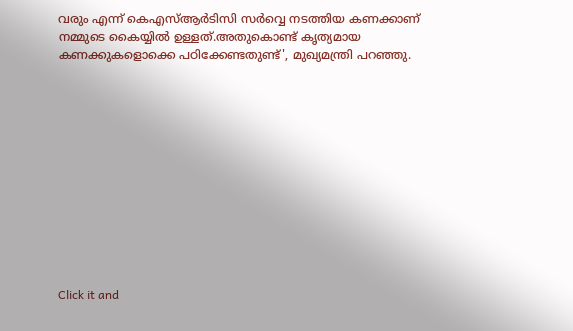വരും എന്ന് കെഎസ്ആർടിസി സർവ്വെ നടത്തിയ കണക്കാണ് നമ്മുടെ കൈയ്യിൽ ഉള്ളത്.അതുകൊണ്ട് കൃത്യമായ കണക്കുകളൊക്കെ പഠിക്കേണ്ടതുണ്ട്', മുഖ്യമന്ത്രി പറഞ്ഞു.












Click it and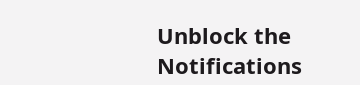Unblock the Notifications